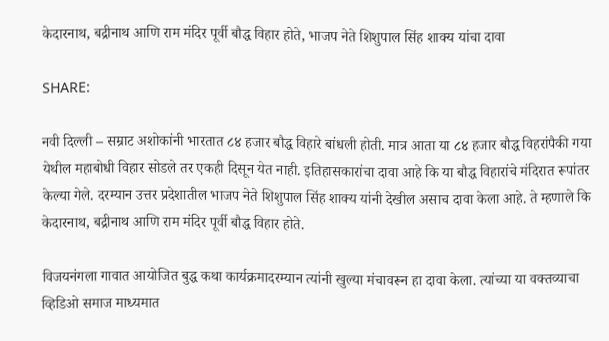केदारनाथ, बद्रीनाथ आणि राम मंदिर पूर्वी बौद्ध विहार होते, भाजप नेते शिशुपाल सिंह शाक्य यांचा दावा

SHARE:

नवी दिल्ली – सम्राट अशोकांनी भारतात ८४ हजार बौद्ध विहारे बांधली होती. मात्र आता या ८४ हजार बौद्ध विहरांपैकी गया येथील महाबोधी विहार सोडले तर एकही दिसून येत नाही. इतिहासकारांचा दावा आहे कि या बौद्ध विहारांचे मंदिरात रूपांतर केल्या गेले. दरम्यान उत्तर प्रदेशातील भाजप नेते शिशुपाल सिंह शाक्य यांनी देखील असाच दावा केला आहे. ते म्हणाले कि केदारनाथ, बद्रीनाथ आणि राम मंदिर पूर्वी बौद्ध विहार होते.

विजयनंगला गावात आयोजित बुद्ध कथा कार्यक्रमादरम्यान त्यांनी खुल्या मंचावरून हा दावा केला. त्यांच्या या वक्तव्याचा व्हिडिओ समाज माध्यमात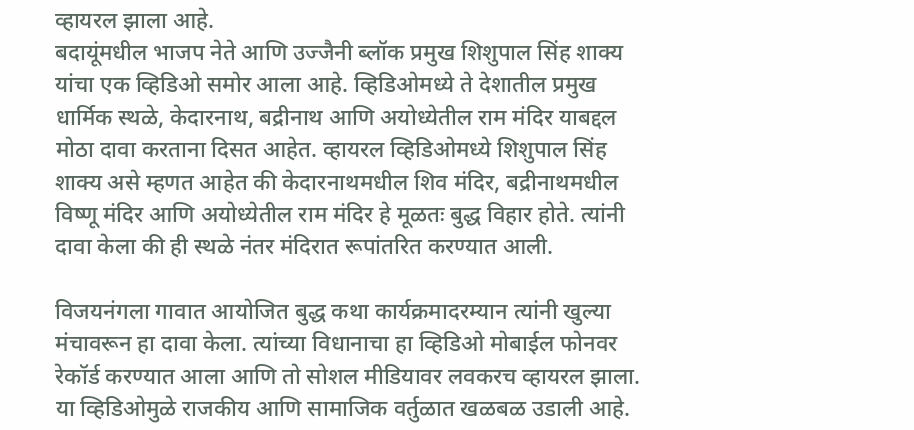व्हायरल झाला आहे.
बदायूंमधील भाजप नेते आणि उज्जैनी ब्लॉक प्रमुख शिशुपाल सिंह शाक्य यांचा एक व्हिडिओ समोर आला आहे. व्हिडिओमध्ये ते देशातील प्रमुख धार्मिक स्थळे, केदारनाथ, बद्रीनाथ आणि अयोध्येतील राम मंदिर याबद्दल मोठा दावा करताना दिसत आहेत. व्हायरल व्हिडिओमध्ये शिशुपाल सिंह शाक्य असे म्हणत आहेत की केदारनाथमधील शिव मंदिर, बद्रीनाथमधील विष्णू मंदिर आणि अयोध्येतील राम मंदिर हे मूळतः बुद्ध विहार होते. त्यांनी दावा केला की ही स्थळे नंतर मंदिरात रूपांतरित करण्यात आली.

विजयनंगला गावात आयोजित बुद्ध कथा कार्यक्रमादरम्यान त्यांनी खुल्या मंचावरून हा दावा केला. त्यांच्या विधानाचा हा व्हिडिओ मोबाईल फोनवर रेकॉर्ड करण्यात आला आणि तो सोशल मीडियावर लवकरच व्हायरल झाला. या व्हिडिओमुळे राजकीय आणि सामाजिक वर्तुळात खळबळ उडाली आहे.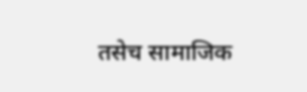तसेच सामाजिक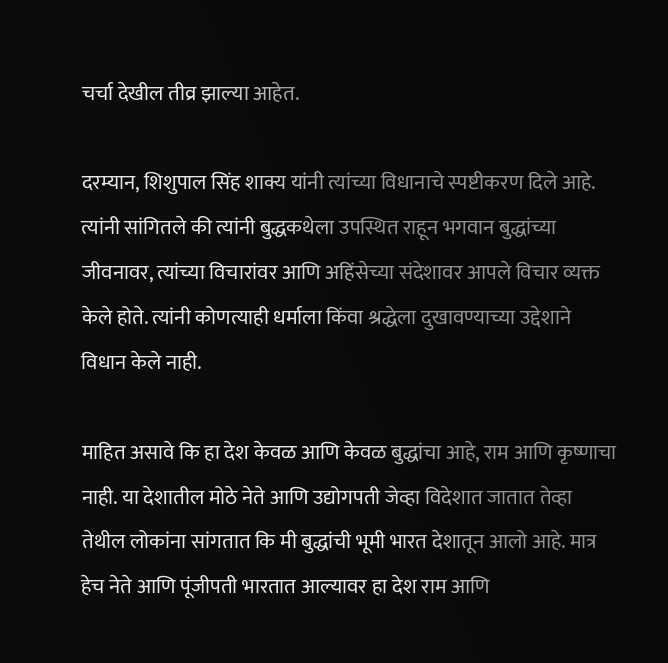चर्चा देखील तीव्र झाल्या आहेत.

दरम्यान, शिशुपाल सिंह शाक्य यांनी त्यांच्या विधानाचे स्पष्टीकरण दिले आहे. त्यांनी सांगितले की त्यांनी बुद्धकथेला उपस्थित राहून भगवान बुद्धांच्या जीवनावर, त्यांच्या विचारांवर आणि अहिंसेच्या संदेशावर आपले विचार व्यक्त केले होते. त्यांनी कोणत्याही धर्माला किंवा श्रद्धेला दुखावण्याच्या उद्देशाने विधान केले नाही.

माहित असावे कि हा देश केवळ आणि केवळ बुद्धांचा आहे, राम आणि कृष्णाचा नाही. या देशातील मोठे नेते आणि उद्योगपती जेव्हा विदेशात जातात तेव्हा तेथील लोकांना सांगतात कि मी बुद्धांची भूमी भारत देशातून आलो आहे. मात्र हेच नेते आणि पूंजीपती भारतात आल्यावर हा देश राम आणि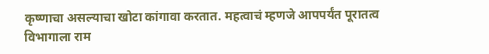कृष्णाचा असल्याचा खोटा कांगावा करतात. महत्वाचं म्हणजे आपपर्यंत पूरातत्व विभागाला राम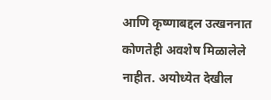आणि कृष्णाबद्दल उत्खननात कोणतेही अवशेष मिळालेले नाहीत. अयोध्येत देखील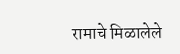रामाचे मिळालेले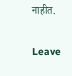नाहीत.

Leave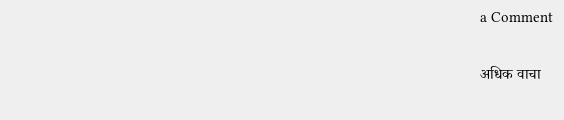a Comment

अधिक वाचा